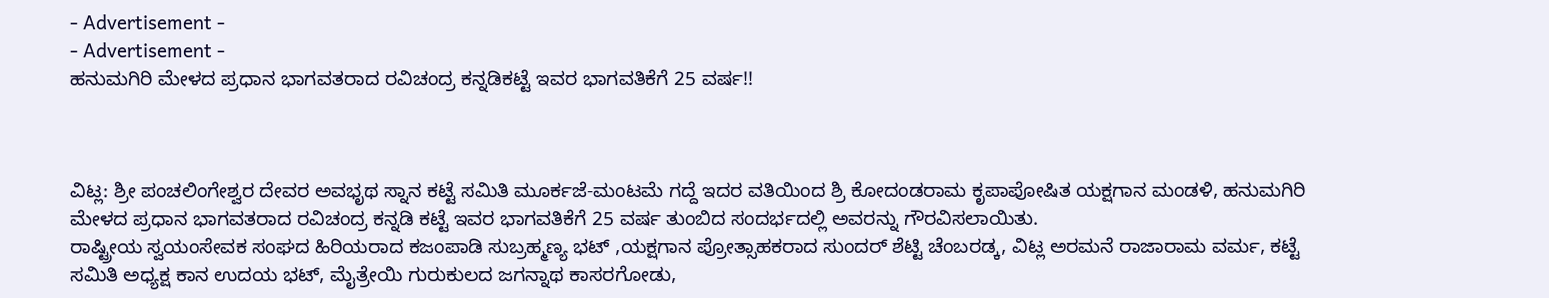- Advertisement -
- Advertisement -
ಹನುಮಗಿರಿ ಮೇಳದ ಪ್ರಧಾನ ಭಾಗವತರಾದ ರವಿಚಂದ್ರ ಕನ್ನಡಿಕಟ್ಟೆ ಇವರ ಭಾಗವತಿಕೆಗೆ 25 ವರ್ಷ!!



ವಿಟ್ಲ: ಶ್ರೀ ಪಂಚಲಿಂಗೇಶ್ವರ ದೇವರ ಅವಭೃಥ ಸ್ನಾನ ಕಟ್ಟೆ ಸಮಿತಿ ಮೂರ್ಕಜೆ-ಮಂಟಮೆ ಗದ್ದೆ ಇದರ ವತಿಯಿಂದ ಶ್ರಿ ಕೋದಂಡರಾಮ ಕೃಪಾಪೋಷಿತ ಯಕ್ಷಗಾನ ಮಂಡಳಿ, ಹನುಮಗಿರಿ ಮೇಳದ ಪ್ರಧಾನ ಭಾಗವತರಾದ ರವಿಚಂದ್ರ ಕನ್ನಡಿ ಕಟ್ಟೆ ಇವರ ಭಾಗವತಿಕೆಗೆ 25 ವರ್ಷ ತುಂಬಿದ ಸಂದರ್ಭದಲ್ಲಿ ಅವರನ್ನು ಗೌರವಿಸಲಾಯಿತು.
ರಾಷ್ಟ್ರೀಯ ಸ್ವಯಂಸೇವಕ ಸಂಘದ ಹಿರಿಯರಾದ ಕಜಂಪಾಡಿ ಸುಬ್ರಹ್ಮಣ್ಯ ಭಟ್ ,ಯಕ್ಷಗಾನ ಪ್ರೋತ್ಸಾಹಕರಾದ ಸುಂದರ್ ಶೆಟ್ಟಿ ಚೆಂಬರಡ್ಕ, ವಿಟ್ಲ ಅರಮನೆ ರಾಜಾರಾಮ ವರ್ಮ, ಕಟ್ಟೆ ಸಮಿತಿ ಅಧ್ಯಕ್ಷ ಕಾನ ಉದಯ ಭಟ್, ಮೈತ್ರೇಯಿ ಗುರುಕುಲದ ಜಗನ್ನಾಥ ಕಾಸರಗೋಡು,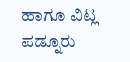ಹಾಗೂ ವಿಟ್ಲ ಪಡ್ನೂರು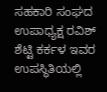ಸಹಕಾರಿ ಸಂಘದ ಉಪಾಧ್ಯಕ್ಷ ರವಿಶ್ ಶೆಟ್ಟಿ ಕರ್ಕಳ ಇವರ ಉಪಸ್ಥಿತಿಯಲ್ಲಿ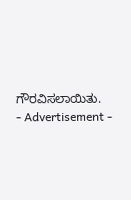ಗೌರವಿಸಲಾಯಿತು.
- Advertisement -